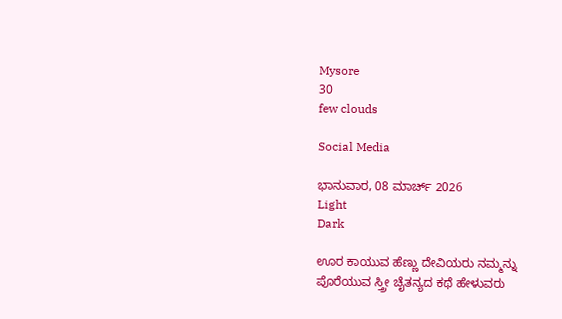Mysore
30
few clouds

Social Media

ಭಾನುವಾರ, 08 ಮಾರ್ಚ್ 2026
Light
Dark

ಊರ ಕಾಯುವ ಹೆಣ್ಣು ದೇವಿಯರು ನಮ್ಮನ್ನು ಪೊರೆಯುವ ಸ್ತ್ರೀ ಚೈತನ್ಯದ ಕಥೆ ಹೇಳುವರು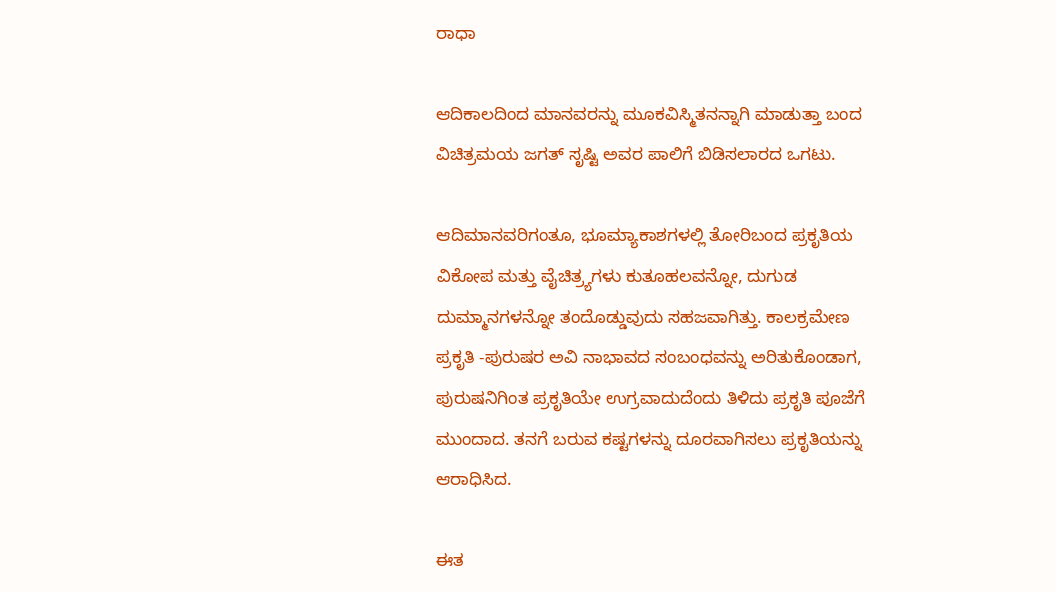ರಾಧಾ

ಆದಿಕಾಲದಿಂದ ಮಾನವರನ್ನು ಮೂಕವಿಸ್ಮಿತನನ್ನಾಗಿ ಮಾಡುತ್ತಾ ಬಂದ ವಿಚಿತ್ರಮಯ ಜಗತ್ ಸೃಷ್ಟಿ ಅವರ ಪಾಲಿಗೆ ಬಿಡಿಸಲಾರದ ಒಗಟು.

ಆದಿಮಾನವರಿಗಂತೂ, ಭೂಮ್ಯಾಕಾಶಗಳಲ್ಲಿ ತೋರಿಬಂದ ಪ್ರಕೃತಿಯ ವಿಕೋಪ ಮತ್ತು ವೈಚಿತ್ರ್ಯಗಳು ಕುತೂಹಲವನ್ನೋ, ದುಗುಡ ದುಮ್ಮಾನಗಳನ್ನೋ ತಂದೊಡ್ಡುವುದು ಸಹಜವಾಗಿತ್ತು. ಕಾಲಕ್ರಮೇಣ ಪ್ರಕೃತಿ -ಪುರುಷರ ಅವಿ ನಾಭಾವದ ಸಂಬಂಧವನ್ನು ಅರಿತುಕೊಂಡಾಗ, ಪುರುಷನಿಗಿಂತ ಪ್ರಕೃತಿಯೇ ಉಗ್ರವಾದುದೆಂದು ತಿಳಿದು ಪ್ರಕೃತಿ ಪೂಜೆಗೆ ಮುಂದಾದ. ತನಗೆ ಬರುವ ಕಷ್ಟಗಳನ್ನು ದೂರವಾಗಿಸಲು ಪ್ರಕೃತಿಯನ್ನು ಆರಾಧಿಸಿದ.

ಈತ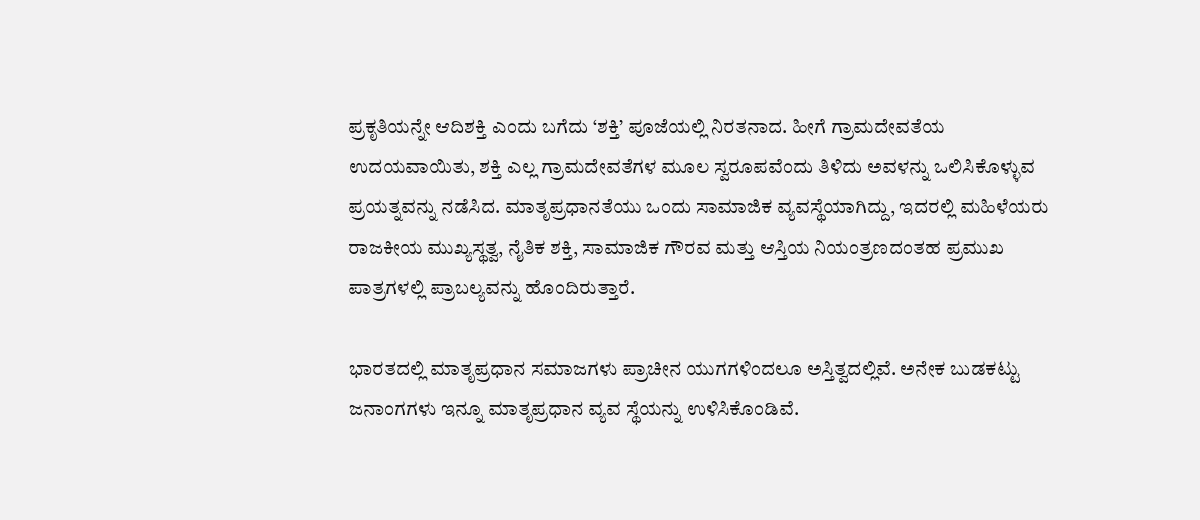ಪ್ರಕೃತಿಯನ್ನೇ ಆದಿಶಕ್ತಿ ಎಂದು ಬಗೆದು ‘ಶಕ್ತಿ’ ಪೂಜೆಯಲ್ಲಿ ನಿರತನಾದ. ಹೀಗೆ ಗ್ರಾಮದೇವತೆಯ ಉದಯವಾಯಿತು, ಶಕ್ತಿ ಎಲ್ಲ ಗ್ರಾಮದೇವತೆಗಳ ಮೂಲ ಸ್ವರೂಪವೆಂದು ತಿಳಿದು ಅವಳನ್ನು ಒಲಿಸಿಕೊಳ್ಳುವ ಪ್ರಯತ್ನವನ್ನು ನಡೆಸಿದ. ಮಾತೃಪ್ರಧಾನತೆಯು ಒಂದು ಸಾಮಾಜಿಕ ವ್ಯವಸ್ಥೆಯಾಗಿದ್ದು, ಇದರಲ್ಲಿ ಮಹಿಳೆಯರು ರಾಜಕೀಯ ಮುಖ್ಯಸ್ಥತ್ವ, ನೈತಿಕ ಶಕ್ತಿ, ಸಾಮಾಜಿಕ ಗೌರವ ಮತ್ತು ಆಸ್ತಿಯ ನಿಯಂತ್ರಣದಂತಹ ಪ್ರಮುಖ ಪಾತ್ರಗಳಲ್ಲಿ ಪ್ರಾಬಲ್ಯವನ್ನು ಹೊಂದಿರುತ್ತಾರೆ.

ಭಾರತದಲ್ಲಿ ಮಾತೃಪ್ರಧಾನ ಸಮಾಜಗಳು ಪ್ರಾಚೀನ ಯುಗಗಳಿಂದಲೂ ಅಸ್ತಿತ್ವದಲ್ಲಿವೆ. ಅನೇಕ ಬುಡಕಟ್ಟು ಜನಾಂಗಗಳು ಇನ್ನೂ ಮಾತೃಪ್ರಧಾನ ವ್ಯವ ಸ್ಥೆಯನ್ನು ಉಳಿಸಿಕೊಂಡಿವೆ.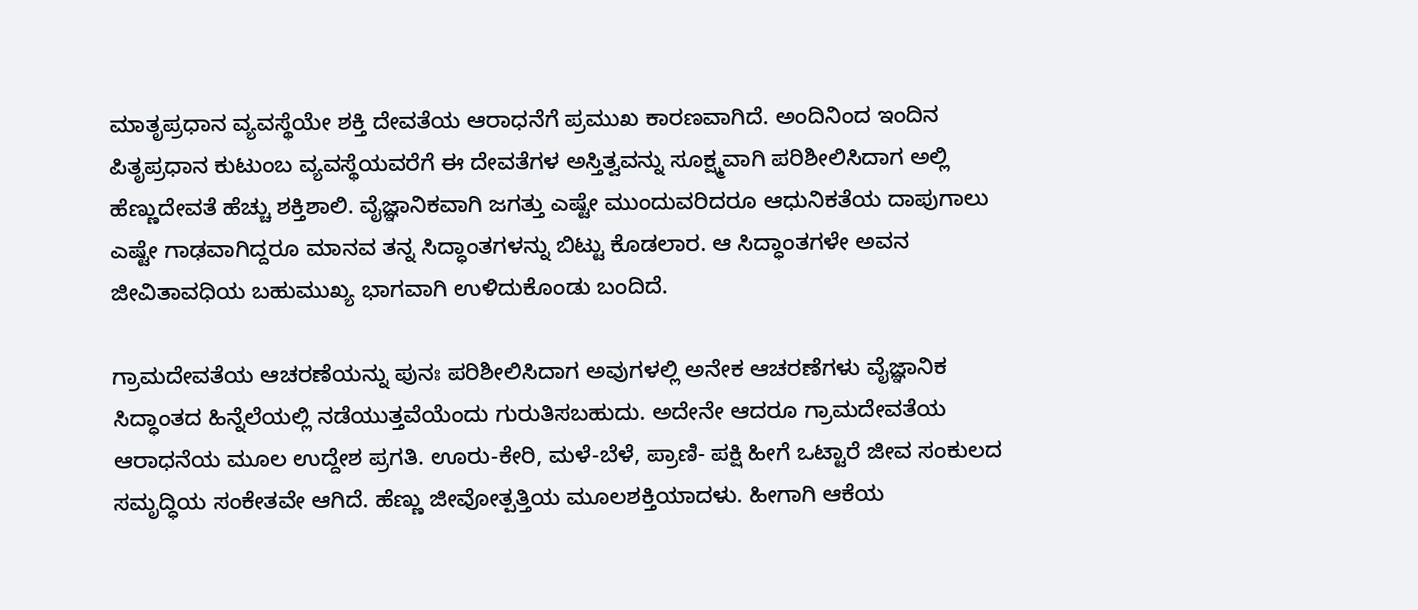ಮಾತೃಪ್ರಧಾನ ವ್ಯವಸ್ಥೆಯೇ ಶಕ್ತಿ ದೇವತೆಯ ಆರಾಧನೆಗೆ ಪ್ರಮುಖ ಕಾರಣವಾಗಿದೆ. ಅಂದಿನಿಂದ ಇಂದಿನ ಪಿತೃಪ್ರಧಾನ ಕುಟುಂಬ ವ್ಯವಸ್ಥೆಯವರೆಗೆ ಈ ದೇವತೆಗಳ ಅಸ್ತಿತ್ವವನ್ನು ಸೂಕ್ಷ್ಮವಾಗಿ ಪರಿಶೀಲಿಸಿದಾಗ ಅಲ್ಲಿ ಹೆಣ್ಣುದೇವತೆ ಹೆಚ್ಚು ಶಕ್ತಿಶಾಲಿ. ವೈಜ್ಞಾನಿಕವಾಗಿ ಜಗತ್ತು ಎಷ್ಟೇ ಮುಂದುವರಿದರೂ ಆಧುನಿಕತೆಯ ದಾಪುಗಾಲು ಎಷ್ಟೇ ಗಾಢವಾಗಿದ್ದರೂ ಮಾನವ ತನ್ನ ಸಿದ್ಧಾಂತಗಳನ್ನು ಬಿಟ್ಟು ಕೊಡಲಾರ. ಆ ಸಿದ್ಧಾಂತಗಳೇ ಅವನ ಜೀವಿತಾವಧಿಯ ಬಹುಮುಖ್ಯ ಭಾಗವಾಗಿ ಉಳಿದುಕೊಂಡು ಬಂದಿದೆ.

ಗ್ರಾಮದೇವತೆಯ ಆಚರಣೆಯನ್ನು ಪುನಃ ಪರಿಶೀಲಿಸಿದಾಗ ಅವುಗಳಲ್ಲಿ ಅನೇಕ ಆಚರಣೆಗಳು ವೈಜ್ಞಾನಿಕ ಸಿದ್ಧಾಂತದ ಹಿನ್ನೆಲೆಯಲ್ಲಿ ನಡೆಯುತ್ತವೆಯೆಂದು ಗುರುತಿಸಬಹುದು. ಅದೇನೇ ಆದರೂ ಗ್ರಾಮದೇವತೆಯ ಆರಾಧನೆಯ ಮೂಲ ಉದ್ದೇಶ ಪ್ರಗತಿ. ಊರು-ಕೇರಿ, ಮಳೆ-ಬೆಳೆ, ಪ್ರಾಣಿ- ಪಕ್ಷಿ ಹೀಗೆ ಒಟ್ಟಾರೆ ಜೀವ ಸಂಕುಲದ ಸಮೃದ್ಧಿಯ ಸಂಕೇತವೇ ಆಗಿದೆ. ಹೆಣ್ಣು ಜೀವೋತ್ಪತ್ತಿಯ ಮೂಲಶಕ್ತಿಯಾದಳು. ಹೀಗಾಗಿ ಆಕೆಯ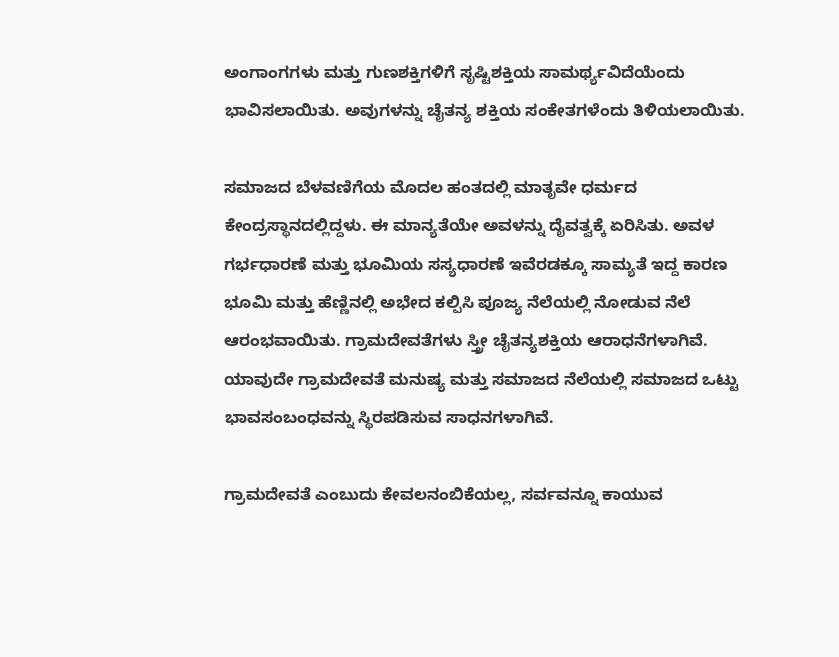ಅಂಗಾಂಗಗಳು ಮತ್ತು ಗುಣಶಕ್ತಿಗಳಿಗೆ ಸೃಷ್ಟಿಶಕ್ತಿಯ ಸಾಮರ್ಥ್ಯವಿದೆಯೆಂದು ಭಾವಿಸಲಾಯಿತು. ಅವುಗಳನ್ನು ಚೈತನ್ಯ ಶಕ್ತಿಯ ಸಂಕೇತಗಳೆಂದು ತಿಳಿಯಲಾಯಿತು.

ಸಮಾಜದ ಬೆಳವಣಿಗೆಯ ಮೊದಲ ಹಂತದಲ್ಲಿ ಮಾತೃವೇ ಧರ್ಮದ ಕೇಂದ್ರಸ್ಥಾನದಲ್ಲಿದ್ದಳು. ಈ ಮಾನ್ಯತೆಯೇ ಅವಳನ್ನು ದೈವತ್ವಕ್ಕೆ ಏರಿಸಿತು. ಅವಳ ಗರ್ಭಧಾರಣೆ ಮತ್ತು ಭೂಮಿಯ ಸಸ್ಯಧಾರಣೆ ಇವೆರಡಕ್ಕೂ ಸಾಮ್ಯತೆ ಇದ್ದ ಕಾರಣ ಭೂಮಿ ಮತ್ತು ಹೆಣ್ಣಿನಲ್ಲಿ ಅಭೇದ ಕಲ್ಪಿಸಿ ಪೂಜ್ಯ ನೆಲೆಯಲ್ಲಿ ನೋಡುವ ನೆಲೆ ಆರಂಭವಾಯಿತು. ಗ್ರಾಮದೇವತೆಗಳು ಸ್ತ್ರೀ ಚೈತನ್ಯಶಕ್ತಿಯ ಆರಾಧನೆಗಳಾಗಿವೆ. ಯಾವುದೇ ಗ್ರಾಮದೇವತೆ ಮನುಷ್ಯ ಮತ್ತು ಸಮಾಜದ ನೆಲೆಯಲ್ಲಿ ಸಮಾಜದ ಒಟ್ಟು ಭಾವಸಂಬಂಧವನ್ನು ಸ್ಥಿರಪಡಿಸುವ ಸಾಧನಗಳಾಗಿವೆ.

ಗ್ರಾಮದೇವತೆ ಎಂಬುದು ಕೇವಲನಂಬಿಕೆಯಲ್ಲ, ಸರ್ವವನ್ನೂ ಕಾಯುವ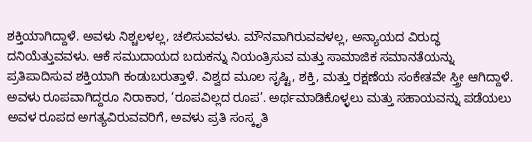ಶಕ್ತಿಯಾಗಿದ್ದಾಳೆ. ಅವಳು ನಿಶ್ಚಲಳಲ್ಲ, ಚಲಿಸುವವಳು. ಮೌನವಾಗಿರುವವಳಲ್ಲ, ಅನ್ಯಾಯದ ವಿರುದ್ಧ ದನಿಯೆತ್ತುವವಳು. ಆಕೆ ಸಮುದಾಯದ ಬದುಕನ್ನು ನಿಯಂತ್ರಿಸುವ ಮತ್ತು ಸಾಮಾಜಿಕ ಸಮಾನತೆಯನ್ನು ಪ್ರತಿಪಾದಿಸುವ ಶಕ್ತಿಯಾಗಿ ಕಂಡುಬರುತ್ತಾಳೆ. ವಿಶ್ವದ ಮೂಲ ಸೃಷ್ಟಿ, ಶಕ್ತಿ, ಮತ್ತು ರಕ್ಷಣೆಯ ಸಂಕೇತವೇ ಸ್ತ್ರೀ ಆಗಿದ್ದಾಳೆ. ಅವಳು ರೂಪವಾಗಿದ್ದರೂ ನಿರಾಕಾರ, ‘ರೂಪವಿಲ್ಲದ ರೂಪ’. ಅರ್ಥಮಾಡಿಕೊಳ್ಳಲು ಮತ್ತು ಸಹಾಯವನ್ನು ಪಡೆಯಲು ಅವಳ ರೂಪದ ಅಗತ್ಯವಿರುವವರಿಗೆ, ಅವಳು ಪ್ರತಿ ಸಂಸ್ಕೃತಿ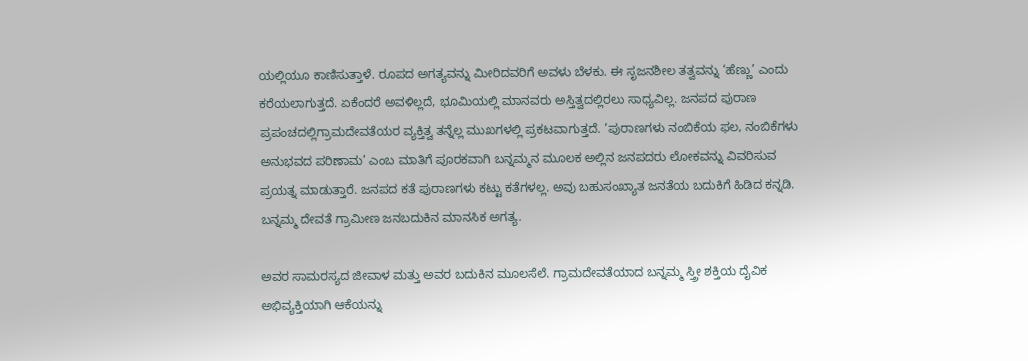ಯಲ್ಲಿಯೂ ಕಾಣಿಸುತ್ತಾಳೆ. ರೂಪದ ಅಗತ್ಯವನ್ನು ಮೀರಿದವರಿಗೆ ಅವಳು ಬೆಳಕು. ಈ ಸೃಜನಶೀಲ ತತ್ವವನ್ನು ‘ಹೆಣ್ಣು’ ಎಂದು ಕರೆಯಲಾಗುತ್ತದೆ. ಏಕೆಂದರೆ ಅವಳಿಲ್ಲದೆ, ಭೂಮಿಯಲ್ಲಿ ಮಾನವರು ಅಸ್ತಿತ್ವದಲ್ಲಿರಲು ಸಾಧ್ಯವಿಲ್ಲ. ಜನಪದ ಪುರಾಣ ಪ್ರಪಂಚದಲ್ಲಿಗ್ರಾಮದೇವತೆಯರ ವ್ಯಕ್ತಿತ್ವ ತನ್ನೆಲ್ಲ ಮುಖಗಳಲ್ಲಿ ಪ್ರಕಟವಾಗುತ್ತದೆ. ‘ಪುರಾಣಗಳು ನಂಬಿಕೆಯ ಫಲ, ನಂಬಿಕೆಗಳು ಅನುಭವದ ಪರಿಣಾಮ’ ಎಂಬ ಮಾತಿಗೆ ಪೂರಕವಾಗಿ ಬನ್ನಮ್ಮನ ಮೂಲಕ ಅಲ್ಲಿನ ಜನಪದರು ಲೋಕವನ್ನು ವಿವರಿಸುವ ಪ್ರಯತ್ನ ಮಾಡುತ್ತಾರೆ. ಜನಪದ ಕತೆ ಪುರಾಣಗಳು ಕಟ್ಟು ಕತೆಗಳಲ್ಲ. ಅವು ಬಹುಸಂಖ್ಯಾತ ಜನತೆಯ ಬದುಕಿಗೆ ಹಿಡಿದ ಕನ್ನಡಿ. ಬನ್ನಮ್ಮ ದೇವತೆ ಗ್ರಾಮೀಣ ಜನಬದುಕಿನ ಮಾನಸಿಕ ಅಗತ್ಯ.

ಅವರ ಸಾಮರಸ್ಯದ ಜೀವಾಳ ಮತ್ತು ಅವರ ಬದುಕಿನ ಮೂಲಸೆಲೆ. ಗ್ರಾಮದೇವತೆಯಾದ ಬನ್ನಮ್ಮ ಸ್ತ್ರೀ ಶಕ್ತಿಯ ದೈವಿಕ ಅಭಿವ್ಯಕ್ತಿಯಾಗಿ ಆಕೆಯನ್ನು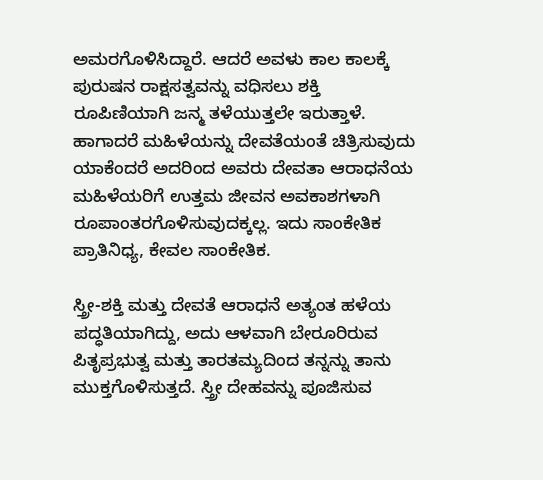ಅಮರಗೊಳಿಸಿದ್ದಾರೆ. ಆದರೆ ಅವಳು ಕಾಲ ಕಾಲಕ್ಕೆ ಪುರುಷನ ರಾಕ್ಷಸತ್ವವನ್ನು ವಧಿಸಲು ಶಕ್ತಿ ರೂಪಿಣಿಯಾಗಿ ಜನ್ಮ ತಳೆಯುತ್ತಲೇ ಇರುತ್ತಾಳೆ. ಹಾಗಾದರೆ ಮಹಿಳೆಯನ್ನು ದೇವತೆಯಂತೆ ಚಿತ್ರಿಸುವುದು ಯಾಕೆಂದರೆ ಅದರಿಂದ ಅವರು ದೇವತಾ ಆರಾಧನೆಯ ಮಹಿಳೆಯರಿಗೆ ಉತ್ತಮ ಜೀವನ ಅವಕಾಶಗಳಾಗಿ ರೂಪಾಂತರಗೊಳಿಸುವುದಕ್ಕಲ್ಲ. ಇದು ಸಾಂಕೇತಿಕ ಪ್ರಾತಿನಿಧ್ಯ, ಕೇವಲ ಸಾಂಕೇತಿಕ.

ಸ್ತ್ರೀ-ಶಕ್ತಿ ಮತ್ತು ದೇವತೆ ಆರಾಧನೆ ಅತ್ಯಂತ ಹಳೆಯ ಪದ್ಧತಿಯಾಗಿದ್ದು, ಅದು ಆಳವಾಗಿ ಬೇರೂರಿರುವ ಪಿತೃಪ್ರಭುತ್ವ ಮತ್ತು ತಾರತಮ್ಯದಿಂದ ತನ್ನನ್ನು ತಾನು ಮುಕ್ತಗೊಳಿಸುತ್ತದೆ. ಸ್ತ್ರೀ ದೇಹವನ್ನು ಪೂಜಿಸುವ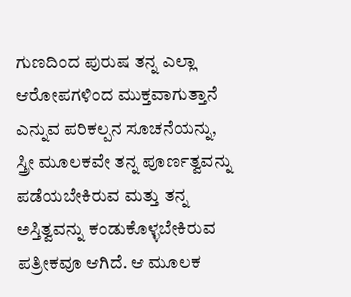ಗುಣದಿಂದ ಪುರುಷ ತನ್ನ ಎಲ್ಲಾ ಆರೋಪಗಳಿಂದ ಮುಕ್ತವಾಗುತ್ತಾನೆ ಎನ್ನುವ ಪರಿಕಲ್ಪನ ಸೂಚನೆಯನ್ನು, ಸ್ತ್ರೀ ಮೂಲಕವೇ ತನ್ನ ಪೂರ್ಣತ್ವವನ್ನು ಪಡೆಯಬೇಕಿರುವ ಮತ್ತು ತನ್ನ ಅಸ್ತಿತ್ವವನ್ನು ಕಂಡುಕೊಳ್ಳಬೇಕಿರುವ ಪತ್ರೀಕವೂ ಆಗಿದೆ. ಆ ಮೂಲಕ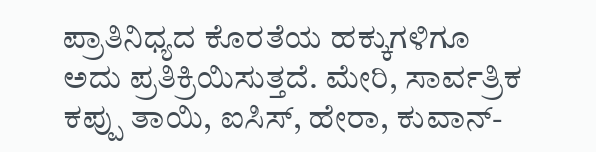ಪ್ರಾತಿನಿಧ್ಯದ ಕೊರತೆಯ ಹಕ್ಕುಗಳಿಗೂ ಅದು ಪ್ರತಿಕ್ರಿಯಿಸುತ್ತದೆ. ಮೇರಿ, ಸಾರ್ವತ್ರಿಕ ಕಪ್ಪು ತಾಯಿ, ಐಸಿಸ್, ಹೇರಾ, ಕುವಾನ್-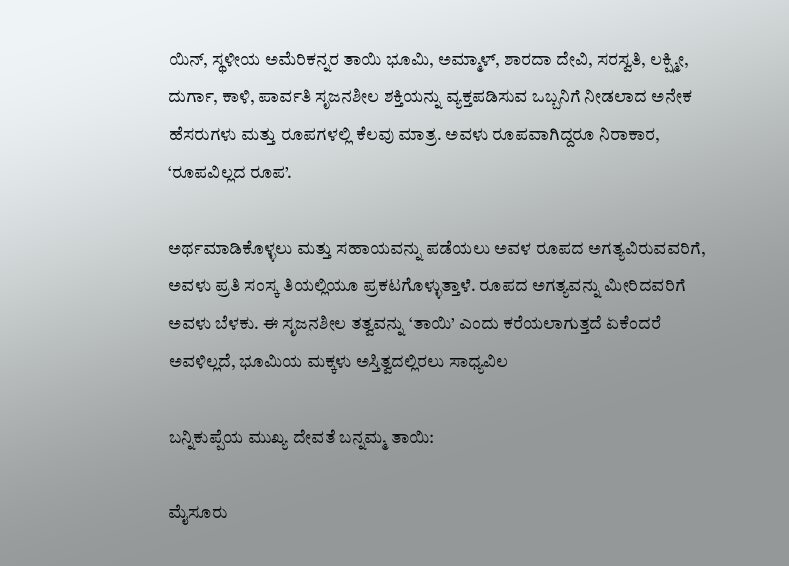ಯಿನ್, ಸ್ಥಳೀಯ ಅಮೆರಿಕನ್ನರ ತಾಯಿ ಭೂಮಿ, ಅಮ್ಮಾಳ್, ಶಾರದಾ ದೇವಿ, ಸರಸ್ವತಿ, ಲಕ್ಷ್ಮೀ, ದುರ್ಗಾ, ಕಾಳಿ, ಪಾರ್ವತಿ ಸೃಜನಶೀಲ ಶಕ್ತಿಯನ್ನು ವ್ಯಕ್ತಪಡಿಸುವ ಒಬ್ಬನಿಗೆ ನೀಡಲಾದ ಅನೇಕ ಹೆಸರುಗಳು ಮತ್ತು ರೂಪಗಳಲ್ಲಿ ಕೆಲವು ಮಾತ್ರ. ಅವಳು ರೂಪವಾಗಿದ್ದರೂ ನಿರಾಕಾರ, ‘ರೂಪವಿಲ್ಲದ ರೂಪ’.

ಅರ್ಥಮಾಡಿಕೊಳ್ಳಲು ಮತ್ತು ಸಹಾಯವನ್ನು ಪಡೆಯಲು ಅವಳ ರೂಪದ ಅಗತ್ಯವಿರುವವರಿಗೆ, ಅವಳು ಪ್ರತಿ ಸಂಸ್ಕ ತಿಯಲ್ಲಿಯೂ ಪ್ರಕಟಗೊಳ್ಳುತ್ತಾಳೆ. ರೂಪದ ಅಗತ್ಯವನ್ನು ಮೀರಿದವರಿಗೆ ಅವಳು ಬೆಳಕು. ಈ ಸೃಜನಶೀಲ ತತ್ವವನ್ನು ‘ತಾಯಿ’ ಎಂದು ಕರೆಯಲಾಗುತ್ತದೆ ಏಕೆಂದರೆ ಅವಳಿಲ್ಲದೆ, ಭೂಮಿಯ ಮಕ್ಕಳು ಅಸ್ತಿತ್ವದಲ್ಲಿರಲು ಸಾಧ್ಯವಿಲ

ಬನ್ನಿಕುಪ್ಪೆಯ ಮುಖ್ಯ ದೇವತೆ ಬನ್ನಮ್ಮ ತಾಯಿ:

ಮೈಸೂರು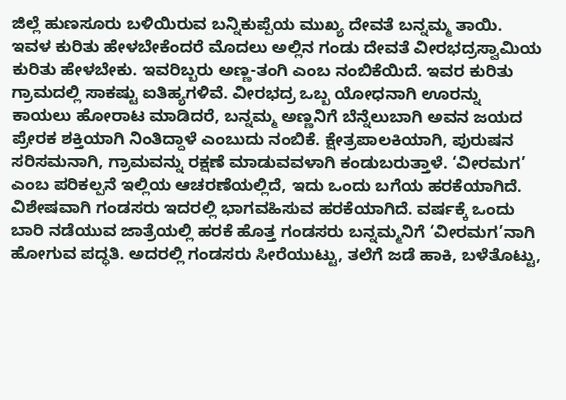ಜಿಲ್ಲೆ ಹುಣಸೂರು ಬಳಿಯಿರುವ ಬನ್ನಿಕುಪ್ಪೆಯ ಮುಖ್ಯ ದೇವತೆ ಬನ್ನಮ್ಮ ತಾಯಿ. ಇವಳ ಕುರಿತು ಹೇಳಬೇಕೆಂದರೆ ಮೊದಲು ಅಲ್ಲಿನ ಗಂಡು ದೇವತೆ ವೀರಭದ್ರಸ್ವಾಮಿಯ ಕುರಿತು ಹೇಳಬೇಕು. ಇವರಿಬ್ಬರು ಅಣ್ಣ-ತಂಗಿ ಎಂಬ ನಂಬಿಕೆಯಿದೆ. ಇವರ ಕುರಿತು ಗ್ರಾಮದಲ್ಲಿ ಸಾಕಷ್ಟು ಐತಿಹ್ಯಗಳಿವೆ. ವೀರಭದ್ರ ಒಬ್ಬ ಯೋಧನಾಗಿ ಊರನ್ನು ಕಾಯಲು ಹೋರಾಟ ಮಾಡಿದರೆ, ಬನ್ನಮ್ಮ ಅಣ್ಣನಿಗೆ ಬೆನ್ನೆಲುಬಾಗಿ ಅವನ ಜಯದ ಪ್ರೇರಕ ಶಕ್ತಿಯಾಗಿ ನಿಂತಿದ್ದಾಳೆ ಎಂಬುದು ನಂಬಿಕೆ. ಕ್ಷೇತ್ರಪಾಲಕಿಯಾಗಿ, ಪುರುಷನ ಸರಿಸಮನಾಗಿ, ಗ್ರಾಮವನ್ನು ರಕ್ಷಣೆ ಮಾಡುವವಳಾಗಿ ಕಂಡುಬರುತ್ತಾಳೆ. ‘ವೀರಮಗ’ ಎಂಬ ಪರಿಕಲ್ಪನೆ ಇಲ್ಲಿಯ ಆಚರಣೆಯಲ್ಲಿದೆ, ಇದು ಒಂದು ಬಗೆಯ ಹರಕೆಯಾಗಿದೆ. ವಿಶೇಷವಾಗಿ ಗಂಡಸರು ಇದರಲ್ಲಿ ಭಾಗವಹಿಸುವ ಹರಕೆಯಾಗಿದೆ. ವರ್ಷಕ್ಕೆ ಒಂದು ಬಾರಿ ನಡೆಯುವ ಜಾತ್ರೆಯಲ್ಲಿ ಹರಕೆ ಹೊತ್ತ ಗಂಡಸರು ಬನ್ನಮ್ಮನಿಗೆ ‘ವೀರಮಗ’ನಾಗಿ ಹೋಗುವ ಪದ್ಧತಿ. ಅದರಲ್ಲಿ ಗಂಡಸರು ಸೀರೆಯುಟ್ಟು, ತಲೆಗೆ ಜಡೆ ಹಾಕಿ, ಬಳೆತೊಟ್ಟು,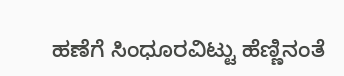ಹಣೆಗೆ ಸಿಂಧೂರವಿಟ್ಟು ಹೆಣ್ಣಿನಂತೆ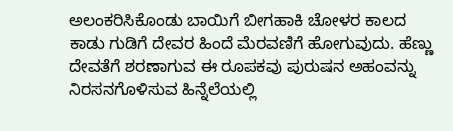ಅಲಂಕರಿಸಿಕೊಂಡು ಬಾಯಿಗೆ ಬೀಗಹಾಕಿ ಚೋಳರ ಕಾಲದ ಕಾಡು ಗುಡಿಗೆ ದೇವರ ಹಿಂದೆ ಮೆರವಣಿಗೆ ಹೋಗುವುದು. ಹೆಣ್ಣು ದೇವತೆಗೆ ಶರಣಾಗುವ ಈ ರೂಪಕವು ಪುರುಷನ ಅಹಂವನ್ನು ನಿರಸನಗೊಳಿಸುವ ಹಿನ್ನೆಲೆಯಲ್ಲಿ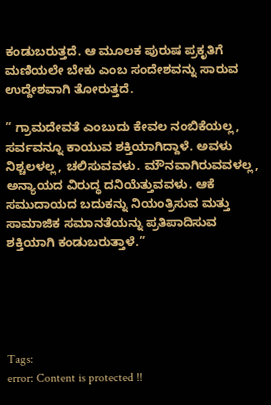ಕಂಡುಬರುತ್ತದೆ. ಆ ಮೂಲಕ ಪುರುಷ ಪ್ರಕೃತಿಗೆ ಮಣಿಯಲೇ ಬೇಕು ಎಂಬ ಸಂದೇಶವನ್ನು ಸಾರುವ ಉದ್ದೇಶವಾಗಿ ತೋರುತ್ತದೆ.

” ಗ್ರಾಮದೇವತೆ ಎಂಬುದು ಕೇವಲ ನಂಬಿಕೆಯಲ್ಲ, ಸರ್ವವನ್ನೂ ಕಾಯುವ ಶಕ್ತಿಯಾಗಿದ್ದಾಳೆ. ಅವಳು ನಿಶ್ಚಲಳಲ್ಲ, ಚಲಿಸುವವಳು. ಮೌನವಾಗಿರುವವಳಲ್ಲ, ಅನ್ಯಾಯದ ವಿರುದ್ಧ ದನಿಯೆತ್ತುವವಳು. ಆಕೆ ಸಮುದಾಯದ ಬದುಕನ್ನು ನಿಯಂತ್ರಿಸುವ ಮತ್ತು ಸಾಮಾಜಿಕ ಸಮಾನತೆಯನ್ನು ಪ್ರತಿಪಾದಿಸುವ ಶಕ್ತಿಯಾಗಿ ಕಂಡುಬರುತ್ತಾಳೆ.”





Tags:
error: Content is protected !!